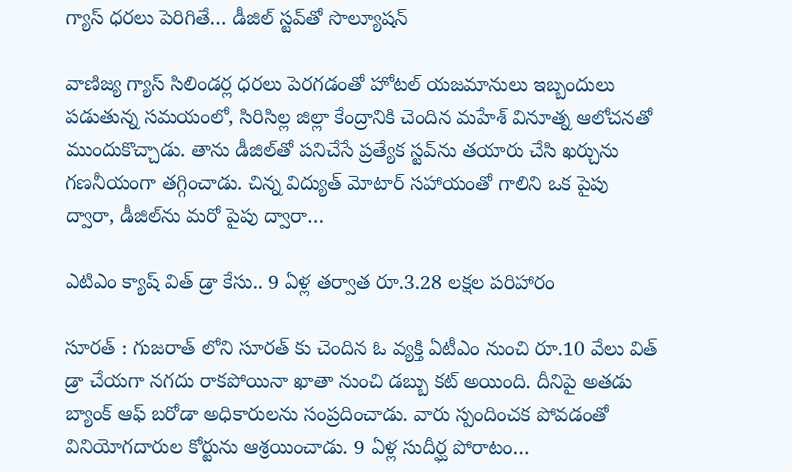గ్యాస్ ధరలు పెరిగితే… డీజిల్ స్టవ్‌తో సొల్యూషన్

వాణిజ్య గ్యాస్ సిలిండర్ల ధరలు పెరగడంతో హోటల్ యజమానులు ఇబ్బందులు పడుతున్న సమయంలో, సిరిసిల్ల జిల్లా కేంద్రానికి చెందిన మహేశ్ వినూత్న ఆలోచనతో ముందుకొచ్చాడు. తాను డీజిల్‌తో పనిచేసే ప్రత్యేక స్టవ్‌ను తయారు చేసి ఖర్చును గణనీయంగా తగ్గించాడు. చిన్న విద్యుత్ మోటార్ సహాయంతో గాలిని ఒక పైపు ద్వారా, డీజిల్‌ను మరో పైపు ద్వారా…

ఎటిఎం క్యాష్ విత్ డ్రా కేసు.. 9 ఏళ్ల తర్వాత రూ.3.28 లక్షల పరిహారం

సూరత్ : గుజరాత్ లోని సూరత్ కు చెందిన ఓ వ్యక్తి ఏటీఎం నుంచి రూ.10 వేలు విత్ డ్రా చేయగా నగదు రాకపోయినా ఖాతా నుంచి డబ్బు కట్ అయింది. దీనిపై అతడు బ్యాంక్ ఆఫ్ బరోడా అధికారులను సంప్రదించాడు. వారు స్పందించక పోవడంతో వినియోగదారుల కోర్టును ఆశ్రయించాడు. 9 ఏళ్ల సుదీర్ఘ పోరాటం…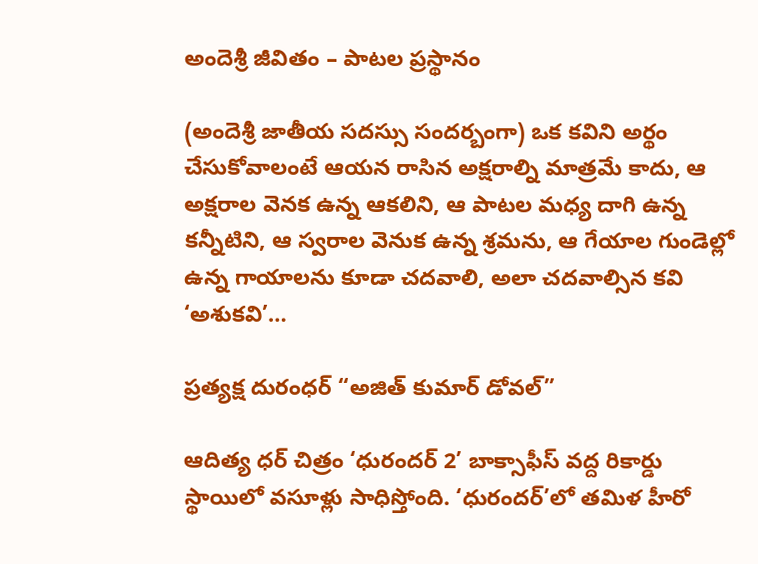అందెశ్రీ జీవితం – పాటల ప్రస్థానం

(అందెశ్రీ జాతీయ సదస్సు సందర్బంగా) ఒక కవిని అర్థం చేసుకోవాలంటే ఆయన రాసిన అక్షరాల్ని మాత్రమే కాదు, ఆ అక్షరాల వెనక ఉన్న ఆకలిని, ఆ పాటల మధ్య దాగి ఉన్న కన్నీటిని, ఆ స్వరాల వెనుక ఉన్న శ్రమను, ఆ గేయాల గుండెల్లో ఉన్న గాయాలను కూడా చదవాలి, అలా చదవాల్సిన కవి ‘అశుకవి’…

ప్రత్యక్ష దురంధర్ “అజిత్ కుమార్ డోవల్”

ఆదిత్య ధర్ చిత్రం ‘ధురందర్ 2’ బాక్సాఫీస్‌ వద్ద రికార్డు స్థాయిలో వసూళ్లు సాధిస్తోంది. ‘ధురందర్’లో తమిళ హీరో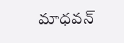మాధవన్‌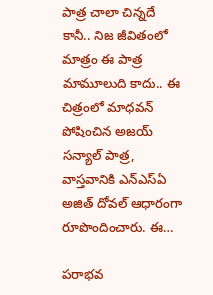పాత్ర చాలా చిన్నదే కానీ.. నిజ జీవితంలో మాత్రం ఈ పాత్ర మామూలుది కాదు.. ఈ చిత్రంలో మాధవన్ పోషించిన అజయ్ సన్యాల్ పాత్ర, వాస్తవానికి ఎన్‌ఎస్‌ఏ అజిత్ దోవల్ ఆధారంగా రూపొందించారు. ఈ…

పరాభవ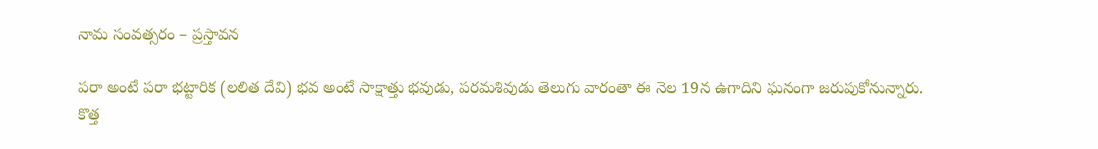నామ సంవత్సరం – ప్రస్తావన

పరా అంటే పరా భట్టారిక (లలిత దేవి) భవ అంటే సాక్షాత్తు భవుడు, పరమశివుడు తెలుగు వారంతా ఈ నెల 19న ఉగాదిని ఘనంగా జరుపుకోనున్నారు. కొత్త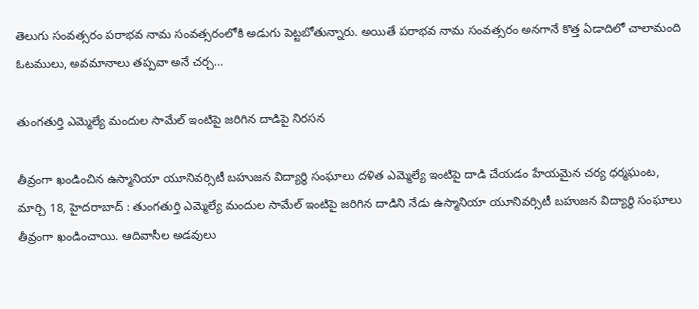తెలుగు సంవత్సరం పరాభవ నామ సంవత్సరంలోకి అడుగు పెట్టబోతున్నారు. అయితే పరాభవ నామ సంవత్సరం అనగానే కొత్త ఏడాదిలో చాలామంది ఓటములు, అవమానాలు తప్పవా అనే చర్చ…

తుంగతుర్తి ఎమ్మెల్యే మందుల సామేల్ ఇంటిపై జరిగిన దాడిపై నిరసన

తీవ్రంగా ఖండించిన ఉస్మానియా యూనివర్సిటీ బహుజన విద్యార్థి సంఘాలు దళిత ఎమ్మెల్యే ఇంటిపై దాడి చేయడం హేయమైన చర్య ధర్మఘంట, మార్చి 18, హైదరాబాద్ : తుంగతుర్తి ఎమ్మెల్యే మందుల సామేల్ ఇంటిపై జరిగిన దాడిని నేడు ఉస్మానియా యూనివర్సిటీ బహుజన విద్యార్థి సంఘాలు తీవ్రంగా ఖండించాయి. ఆదివాసీల అడవులు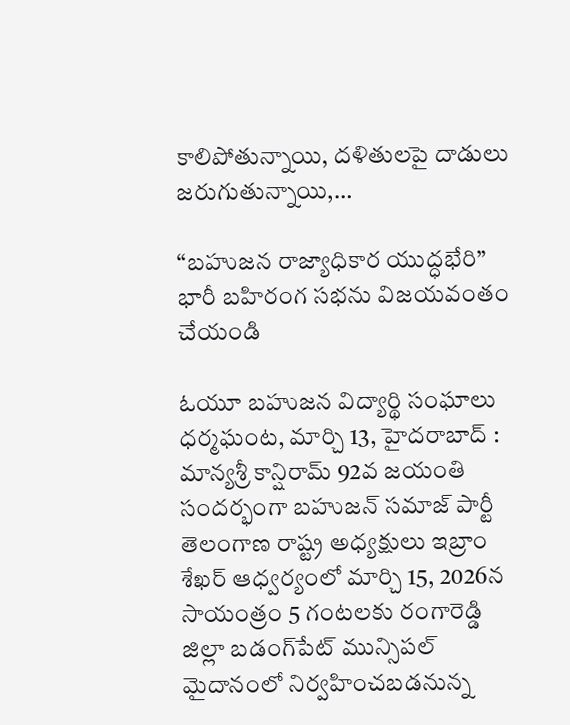కాలిపోతున్నాయి, దళితులపై దాడులు జరుగుతున్నాయి,…

“బహుజన రాజ్యాధికార యుద్ధభేరి” భారీ బహిరంగ సభను విజయవంతం చేయండి

ఓయూ బహుజన విద్యార్థి సంఘాలు ధర్మఘంట, మార్చి 13, హైదరాబాద్ : మాన్యశ్రీ కాన్షిరామ్ 92వ జయంతి సందర్భంగా బహుజన్ సమాజ్ పార్టీ తెలంగాణ రాష్ట్ర అధ్యక్షులు ఇబ్రాం శేఖర్ ఆధ్వర్యంలో మార్చి 15, 2026న సాయంత్రం 5 గంటలకు రంగారెడ్డి జిల్లా బడంగ్‌పేట్ మున్సిపల్ మైదానంలో నిర్వహించబడనున్న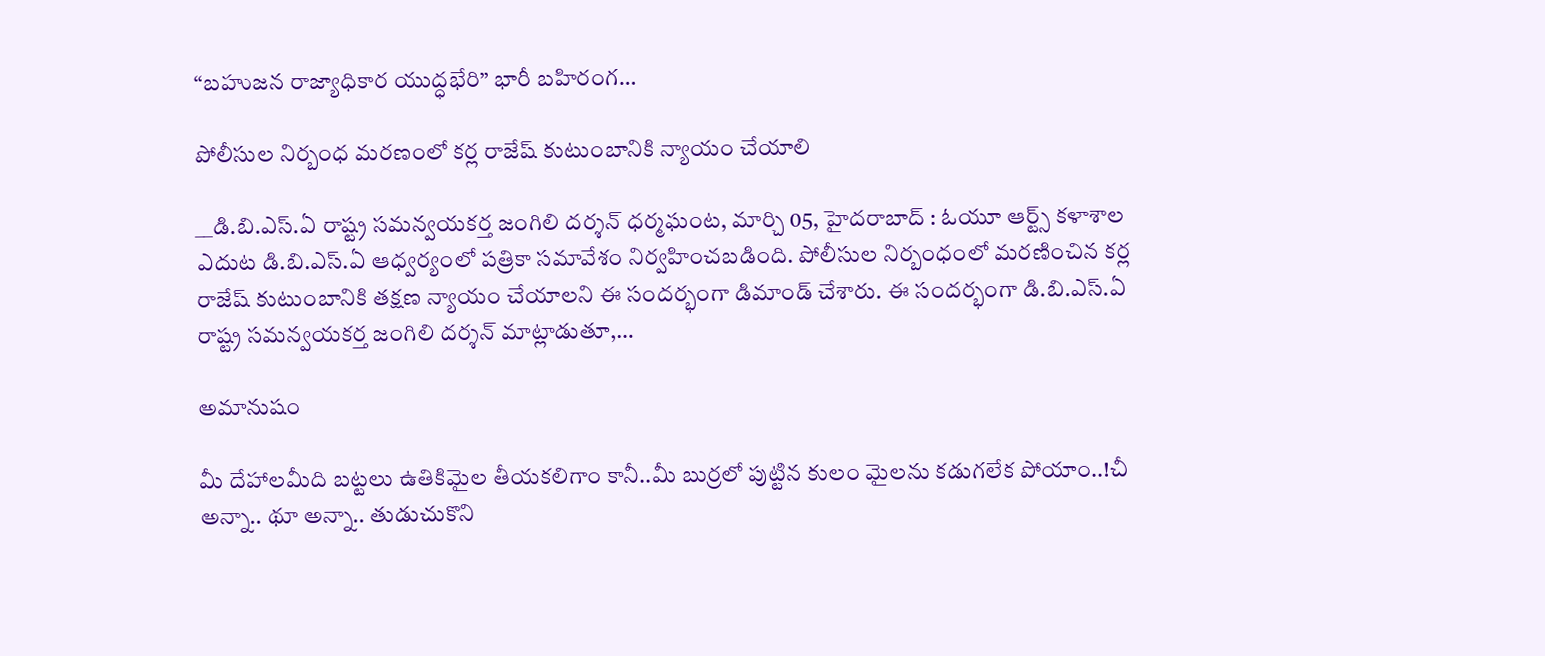“బహుజన రాజ్యాధికార యుద్ధభేరి” భారీ బహిరంగ…

పోలీసుల నిర్బంధ మరణంలో కర్ల రాజేష్ కుటుంబానికి న్యాయం చేయాలి

__డి.బి.ఎస్.ఏ రాష్ట్ర సమన్వయకర్త జంగిలి దర్శన్ ధర్మఘంట, మార్చి 05, హైదరాబాద్ : ఓయూ ఆర్ట్స్ కళాశాల ఎదుట డి.బి.ఎస్.ఏ ఆధ్వర్యంలో పత్రికా సమావేశం నిర్వహించబడింది. పోలీసుల నిర్బంధంలో మరణించిన కర్ల రాజేష్ కుటుంబానికి తక్షణ న్యాయం చేయాలని ఈ సందర్భంగా డిమాండ్ చేశారు. ఈ సందర్భంగా డి.బి.ఎస్.ఏ రాష్ట్ర సమన్వయకర్త జంగిలి దర్శన్ మాట్లాడుతూ,…

అమానుషం

మీ దేహాలమీది బట్టలు ఉతికిమైల తీయకలిగాం కానీ..మీ బుర్రలో పుట్టిన కులం మైలను కడుగలేక పోయాం..!చీ అన్నా.. థూ అన్నా.. తుడుచుకొని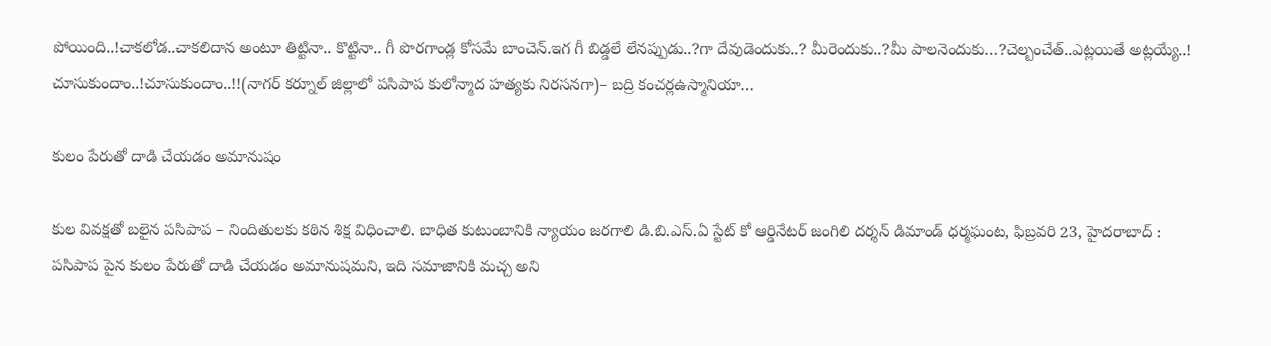పోయింది..!చాకలోడ..చాకలిదాన అంటూ తిట్టినా.. కొట్టినా.. గీ పొరగాండ్ల కోసమే బాంచెన్.ఇగ గీ బిడ్డలే లేనప్పుడు..?గా దేవుడెందుకు..? మీరెందుకు..?మీ పాలనెందుకు…?చెల్బంచేత్..ఎట్లయితే అట్లయ్యే..! చూసుకుందాం..!చూసుకుందాం..!!(నాగర్ కర్నూల్ జిల్లాలో పసిపాప కులోన్మాద హత్యకు నిరసనగా)– బద్రి కంచర్లఉస్మానియా…

కులం పేరుతో దాడి చేయడం అమానుషం

కుల వివక్షతో బలైన పసిపాప – నిందితులకు కఠిన శిక్ష విధించాలి. బాధిత కుటుంబానికి న్యాయం జరగాలి డి.బి.ఎస్.ఏ స్టేట్ కో ఆర్డినేటర్ జంగిలి దర్శన్ డిమాండ్ ధర్మఘంట, ఫిబ్రవరి 23, హైదరాబాద్ : పసిపాప పైన కులం పేరుతో దాడి చేయడం అమానుషమని, ఇది సమాజానికి మచ్చ అని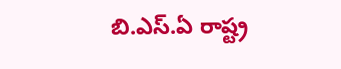బి.ఎస్.ఏ రాష్ట్ర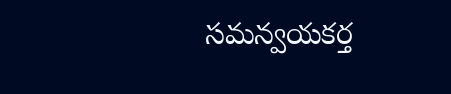సమన్వయకర్త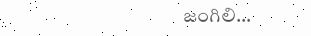జంగిలి…